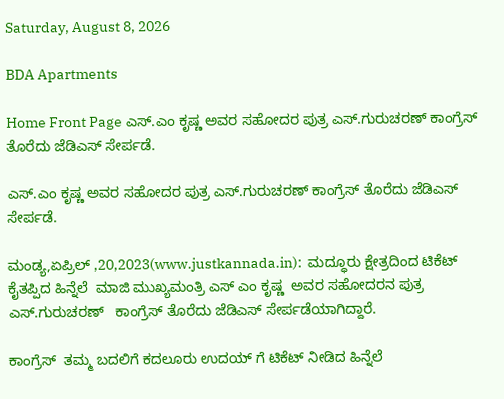Saturday, August 8, 2026

BDA Apartments

Home Front Page ಎಸ್.ಎಂ ಕೃಷ್ಣ ಅವರ ಸಹೋದರ ಪುತ್ರ ಎಸ್.ಗುರುಚರಣ್ ಕಾಂಗ್ರೆಸ್ ತೊರೆದು ಜೆಡಿಎಸ್ ಸೇರ್ಪಡೆ.

ಎಸ್.ಎಂ ಕೃಷ್ಣ ಅವರ ಸಹೋದರ ಪುತ್ರ ಎಸ್.ಗುರುಚರಣ್ ಕಾಂಗ್ರೆಸ್ ತೊರೆದು ಜೆಡಿಎಸ್ ಸೇರ್ಪಡೆ.

ಮಂಡ್ಯ,ಏಪ್ರಿಲ್ ,20,2023(www.justkannada.in):  ಮದ‍್ಧೂರು ಕ್ಷೇತ್ರದಿಂದ ಟಿಕೆಟ್ ಕೈತಪ್ಪಿದ ಹಿನ್ನೆಲೆ  ಮಾಜಿ ಮುಖ್ಯಮಂತ್ರಿ ಎಸ್ ಎಂ ಕೃಷ್ಣ  ಅವರ ಸಹೋದರನ ಪುತ್ರ ಎಸ್.ಗುರುಚರಣ್   ಕಾಂಗ್ರೆಸ್ ತೊರೆದು ಜೆಡಿಎಸ್ ಸೇರ್ಪಡೆಯಾಗಿದ್ದಾರೆ.

ಕಾಂಗ್ರೆಸ್  ತಮ್ಮ ಬದಲಿಗೆ ಕದಲೂರು ಉದಯ್ ಗೆ ಟಿಕೆಟ್ ನೀಡಿದ ಹಿನ್ನೆಲೆ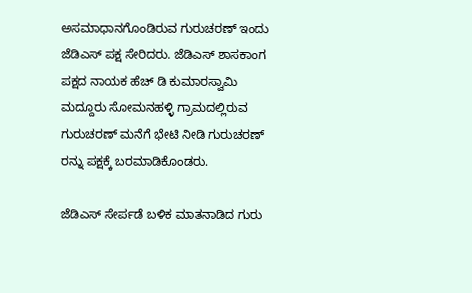ಅಸಮಾಧಾನಗೊಂಡಿರುವ ಗುರುಚರಣ್ ಇಂದು ಜೆಡಿಎಸ್ ಪಕ್ಷ ಸೇರಿದರು. ಜೆಡಿಎಸ್ ಶಾಸಕಾಂಗ ಪಕ್ಷದ ನಾಯಕ ಹೆಚ್ ಡಿ ಕುಮಾರಸ್ವಾಮಿ ಮದ್ದೂರು ಸೋಮನಹಳ್ಳಿ ಗ್ರಾಮದಲ್ಲಿರುವ ಗುರುಚರಣ್ ಮನೆಗೆ ಭೇಟಿ ನೀಡಿ ಗುರುಚರಣ್ ರನ್ನು ಪಕ್ಷಕ್ಕೆ ಬರಮಾಡಿಕೊಂಡರು.

ಜೆಡಿಎಸ್ ಸೇರ್ಪಡೆ ಬಳಿಕ ಮಾತನಾಡಿದ ಗುರು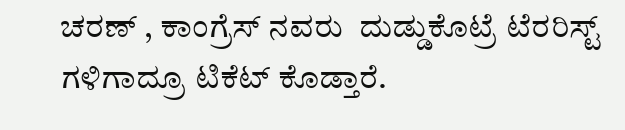ಚರಣ್ , ಕಾಂಗ್ರೆಸ್ ನವರು  ದುಡ್ಡುಕೊಟ್ರೆ ಟೆರರಿಸ್ಟ್ ಗಳಿಗಾದ್ರೂ ಟಿಕೆಟ್ ಕೊಡ್ತಾರೆ.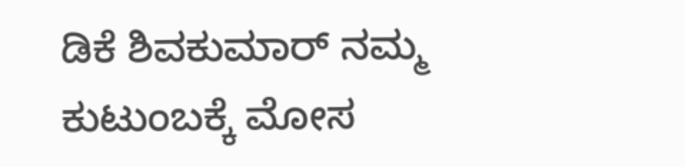ಡಿಕೆ ಶಿವಕುಮಾರ್ ನಮ್ಮ ಕುಟುಂಬಕ್ಕೆ ಮೋಸ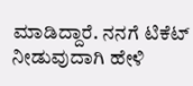ಮಾಡಿದ್ದಾರೆ. ನನಗೆ ಟಿಕೆಟ್ ನೀಡುವುದಾಗಿ ಹೇಳಿ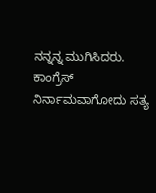ನನ್ನನ್ನ ಮುಗಿಸಿದರು. ಕಾಂಗ್ರೆಸ್ ನಿರ್ನಾಮವಾಗೋದು ಸತ್ಯ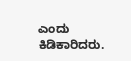ಎಂದು ಕಿಡಿಕಾರಿದರು.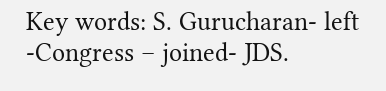Key words: S. Gurucharan- left -Congress – joined- JDS.